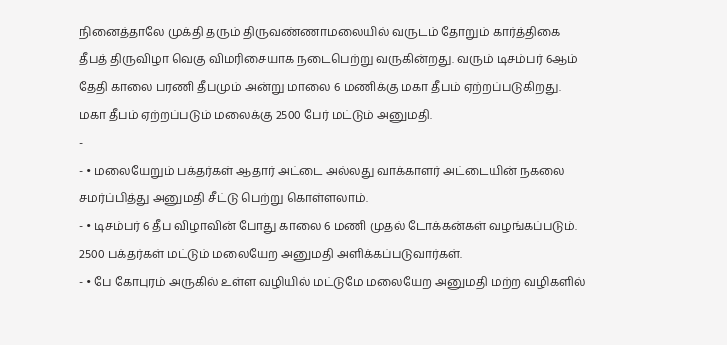நினைத்தாலே முக்தி தரும் திருவண்ணாமலையில் வருடம் தோறும் கார்த்திகை தீபத் திருவிழா வெகு விமரிசையாக நடைபெற்று வருகின்றது. வரும் டிசம்பர் 6ஆம் தேதி காலை பரணி தீபமும் அன்று மாலை 6 மணிக்கு மகா தீபம் ஏற்றப்படுகிறது. மகா தீபம் ஏற்றப்படும் மலைக்கு 2500 பேர் மட்டும் அனுமதி.
-
- • மலையேறும் பக்தர்கள் ஆதார் அட்டை அல்லது வாக்காளர் அட்டையின் நகலை சமர்ப்பித்து அனுமதி சீட்டு பெற்று கொள்ளலாம்.
- • டிசம்பர் 6 தீப விழாவின் போது காலை 6 மணி முதல் டோக்கன்கள் வழங்கப்படும். 2500 பக்தர்கள் மட்டும் மலையேற அனுமதி அளிக்கப்படுவார்கள்.
- • பே கோபுரம் அருகில் உள்ள வழியில் மட்டுமே மலையேற அனுமதி மற்ற வழிகளில்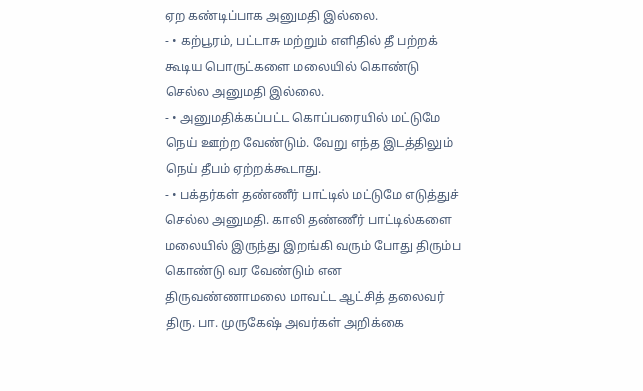ஏற கண்டிப்பாக அனுமதி இல்லை.
- • கற்பூரம், பட்டாசு மற்றும் எளிதில் தீ பற்றக் கூடிய பொருட்களை மலையில் கொண்டு செல்ல அனுமதி இல்லை.
- • அனுமதிக்கப்பட்ட கொப்பரையில் மட்டுமே நெய் ஊற்ற வேண்டும். வேறு எந்த இடத்திலும் நெய் தீபம் ஏற்றக்கூடாது.
- • பக்தர்கள் தண்ணீர் பாட்டில் மட்டுமே எடுத்துச் செல்ல அனுமதி. காலி தண்ணீர் பாட்டில்களை மலையில் இருந்து இறங்கி வரும் போது திரும்ப கொண்டு வர வேண்டும் என திருவண்ணாமலை மாவட்ட ஆட்சித் தலைவர் திரு. பா. முருகேஷ் அவர்கள் அறிக்கை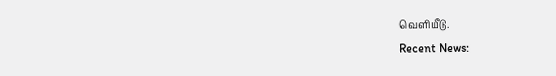வெளியீடு.
Recent News: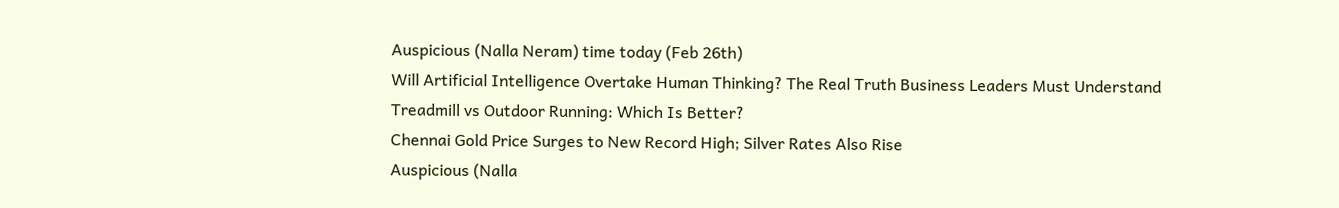Auspicious (Nalla Neram) time today (Feb 26th)
Will Artificial Intelligence Overtake Human Thinking? The Real Truth Business Leaders Must Understand
Treadmill vs Outdoor Running: Which Is Better?
Chennai Gold Price Surges to New Record High; Silver Rates Also Rise
Auspicious (Nalla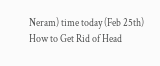Neram) time today (Feb 25th)
How to Get Rid of Head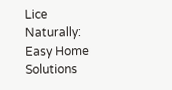Lice Naturally: Easy Home Solutions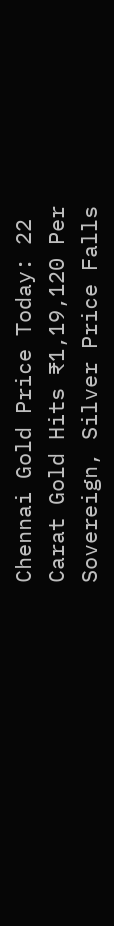Chennai Gold Price Today: 22 Carat Gold Hits ₹1,19,120 Per Sovereign, Silver Price Falls